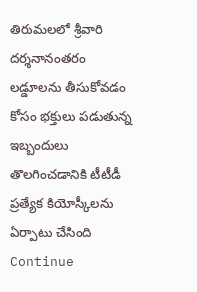తిరుమలలో శ్రీవారి దర్శనానంతరం లడ్డూలను తీసుకోవడం కోసం భక్తులు పడుతున్న ఇబ్బందులు తొలగించడానికి టీటీడీ ప్రత్యేక కియోస్కీలను ఏర్పాటు చేసింది
Continue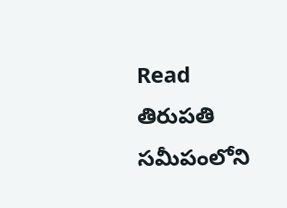Read
తిరుపతి సమీపంలోని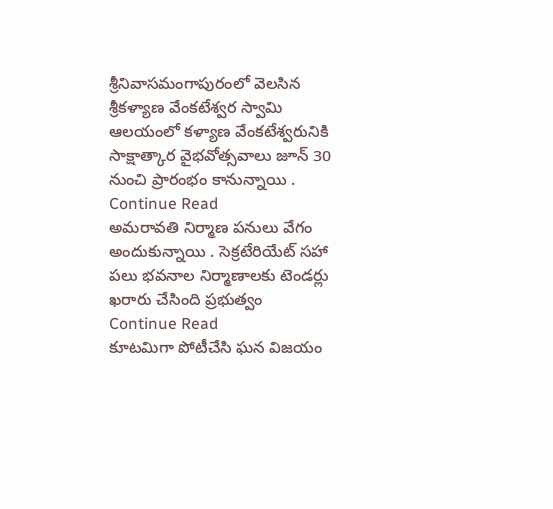శ్రీనివాసమంగాపురంలో వెలసిన శ్రీకళ్యాణ వేంకటేశ్వర స్వామి ఆలయంలో కళ్యాణ వేంకటేశ్వరునికి సాక్షాత్కార వైభవోత్సవాలు జూన్ 30 నుంచి ప్రారంభం కానున్నాయి .
Continue Read
అమరావతి నిర్మాణ పనులు వేగం అందుకున్నాయి . సెక్రటేరియేట్ సహా పలు భవనాల నిర్మాణాలకు టెండర్లు ఖరారు చేసింది ప్రభుత్వం
Continue Read
కూటమిగా పోటీచేసి ఘన విజయం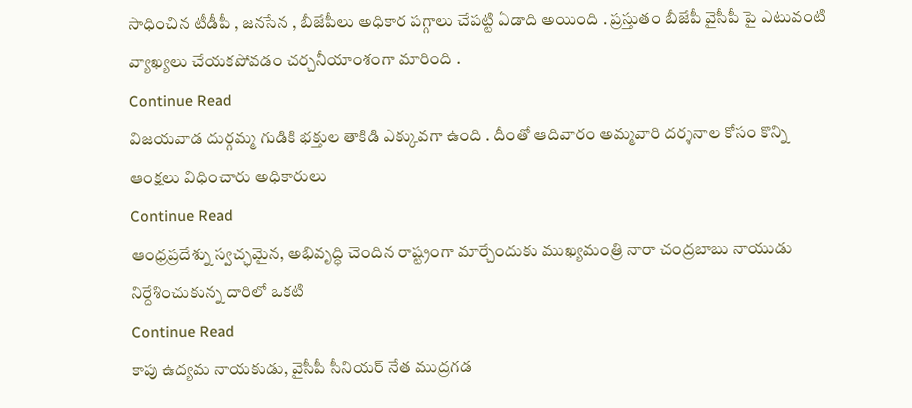సాధించిన టీడీపీ , జనసేన , బీజేపీలు అధికార పగ్గాలు చేపట్టి ఏడాది అయింది . ప్రస్తుతం బీజేపీ వైసీపీ పై ఎటువంటి వ్యాఖ్యలు చేయకపోవడం చర్చనీయాంశంగా మారింది .
Continue Read
విజయవాడ దుర్గమ్మ గుడికి భక్తుల తాకిడి ఎక్కువగా ఉంది . దీంతో ఆదివారం అమ్మవారి దర్శనాల కోసం కొన్ని ఆంక్షలు విధించారు అధికారులు
Continue Read
ఆంధ్రప్రదేశ్ను స్వచ్ఛమైన, అభివృద్ధి చెందిన రాష్ట్రంగా మార్చేందుకు ముఖ్యమంత్రి నారా చంద్రబాబు నాయుడు నిర్దేశించుకున్న దారిలో ఒకటి
Continue Read
కాపు ఉద్యమ నాయకుడు, వైసీపీ సీనియర్ నేత ముద్రగడ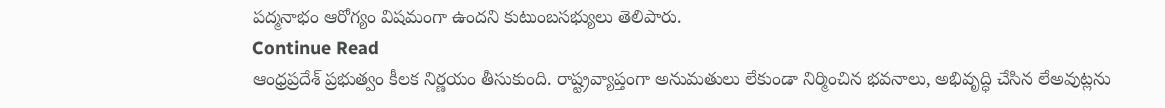పద్మనాభం ఆరోగ్యం విషమంగా ఉందని కుటుంబసభ్యులు తెలిపారు.
Continue Read
ఆంధ్రప్రదేశ్ ప్రభుత్వం కీలక నిర్ణయం తీసుకుంది. రాష్ట్రవ్యాప్తంగా అనుమతులు లేకుండా నిర్మించిన భవనాలు, అభివృద్ధి చేసిన లేఅవుట్లను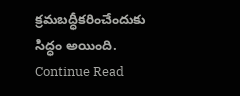క్రమబద్ధీకరించేందుకు సిద్ధం అయింది.
Continue Read